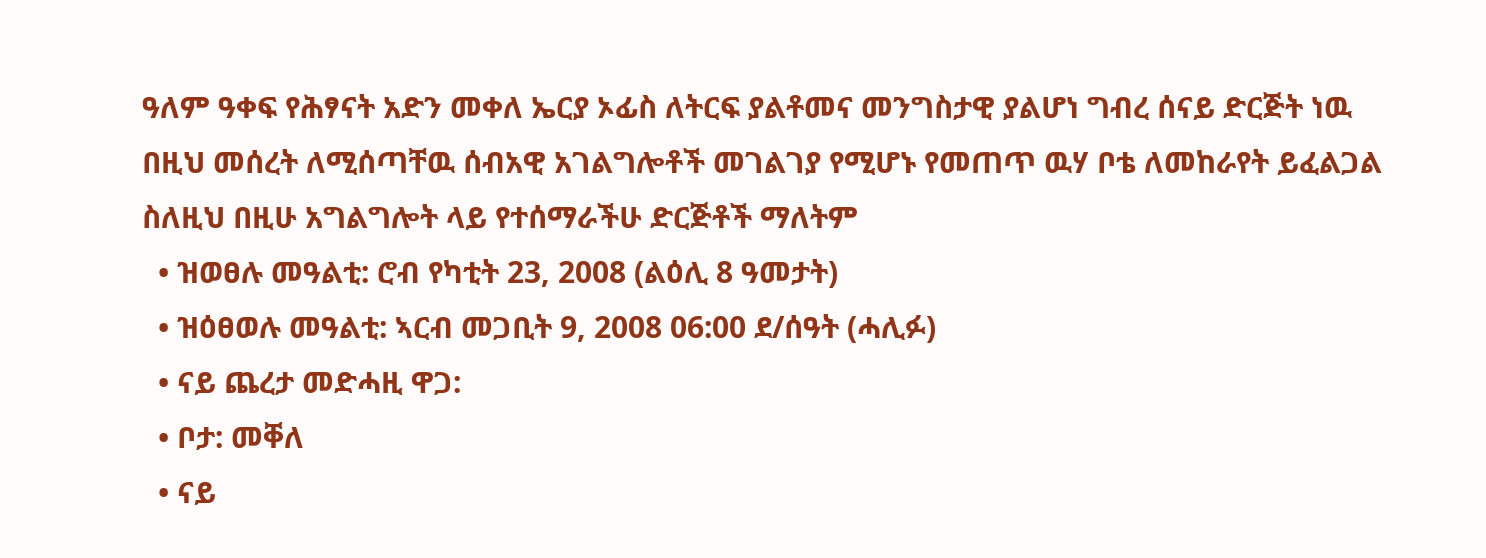ዓለም ዓቀፍ የሕፃናት አድን መቀለ ኤርያ ኦፊስ ለትርፍ ያልቶመና መንግስታዊ ያልሆነ ግብረ ሰናይ ድርጅት ነዉ በዚህ መሰረት ለሚሰጣቸዉ ሰብአዊ አገልግሎቶች መገልገያ የሚሆኑ የመጠጥ ዉሃ ቦቴ ለመከራየት ይፈልጋል ስለዚህ በዚሁ አግልግሎት ላይ የተሰማራችሁ ድርጅቶች ማለትም
  • ዝወፀሉ መዓልቲ: ሮብ የካቲት 23, 2008 (ልዕሊ 8 ዓመታት)
  • ዝዕፀወሉ መዓልቲ: ኣርብ መጋቢት 9, 2008 06:00 ደ/ሰዓት (ሓሊፉ)
  • ናይ ጨረታ መድሓዚ ዋጋ:
  • ቦታ: መቐለ
  • ናይ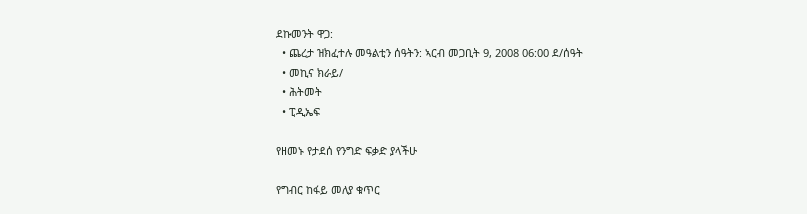ደኩመንት ዋጋ:
  • ጨረታ ዝክፈተሉ መዓልቲን ሰዓትን: ኣርብ መጋቢት 9, 2008 06:00 ደ/ሰዓት
  • መኪና ክራይ/
  • ሕትመት
  • ፒዲኤፍ

የዘመኑ የታደሰ የንግድ ፍቃድ ያላችሁ

የግብር ከፋይ መለያ ቁጥር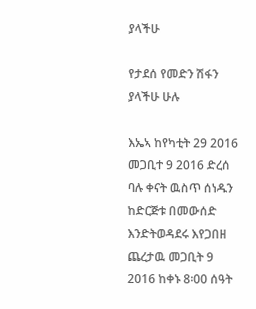ያላችሁ

የታደሰ የመድን ሽፋን ያላችሁ ሁሉ

እኤኣ ከየካቲት 29 2016 መጋቢተ 9 2016 ድረሰ ባሉ ቀናት ዉስጥ ሰነዱን ከድርጅቱ በመውሰድ እንድትወዳደሩ እየጋበዘ ጨረታዉ መጋቢት 9 2016 ከቀኑ 8፡00 ሰዓት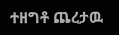ተዘግቶ ጨረታዉ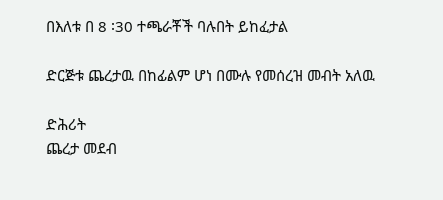በእለቱ በ 8 ፡30 ተጫራቾች ባሉበት ይከፈታል

ድርጅቱ ጨረታዉ በከፊልም ሆነ በሙሉ የመሰረዝ መብት አለዉ

ድሕሪት
ጨረታ መደብ